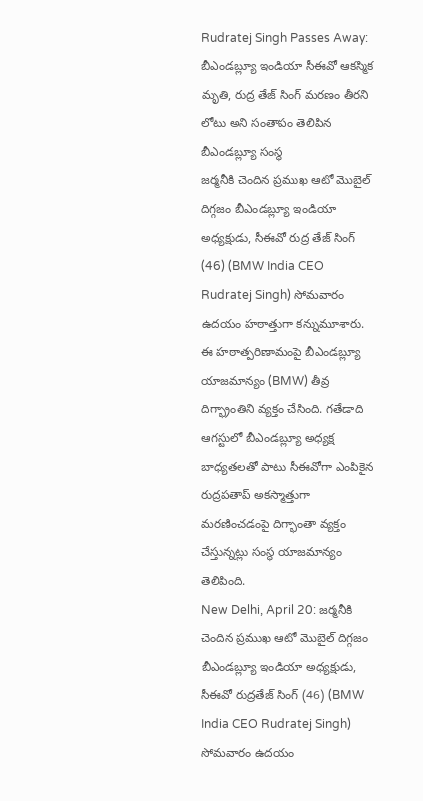Rudratej Singh Passes Away: బీఎండబ్ల్యూ ఇండియా సీఈవో ఆకస్మిక మృతి, రుద్ర తేజ్ సింగ్ మరణం తీరని లోటు అని సంతాపం తెలిపిన బీఎండబ్ల్యూ సంస్థ
జర్మనీకి చెందిన ప్రముఖ ఆటో మొబైల్ దిగ్గజం బీఎండబ్ల్యూ ఇండియా అధ్యక్షుడు, సీఈవో రుద్ర తేజ్ సింగ్ (46) (BMW India CEO Rudratej Singh) సోమవారం ఉదయం హఠాత్తుగా కన్నుమూశారు. ఈ హఠాత్పరిణామంపై బీఎండబ్ల్యూ యాజమాన్యం (BMW) తీవ్ర దిగ్భ్రాంతిని వ్యక్తం చేసింది. గతేడాది ఆగస్టులో బీఎండబ్ల్యూ అధ్యక్ష బాధ్యతలతో పాటు సీఈవోగా ఎంపికైన రుద్రపతాప్ అకస్మాత్తుగా మరణించడంపై దిగ్భాంతా వ్యక్తం చేస్తున్నట్లు సంస్థ యాజమాన్యం తెలిపింది.
New Delhi, April 20: జర్మనీకి చెందిన ప్రముఖ ఆటో మొబైల్ దిగ్గజం బీఎండబ్ల్యూ ఇండియా అధ్యక్షుడు, సీఈవో రుద్రతేజ్ సింగ్ (46) (BMW India CEO Rudratej Singh) సోమవారం ఉదయం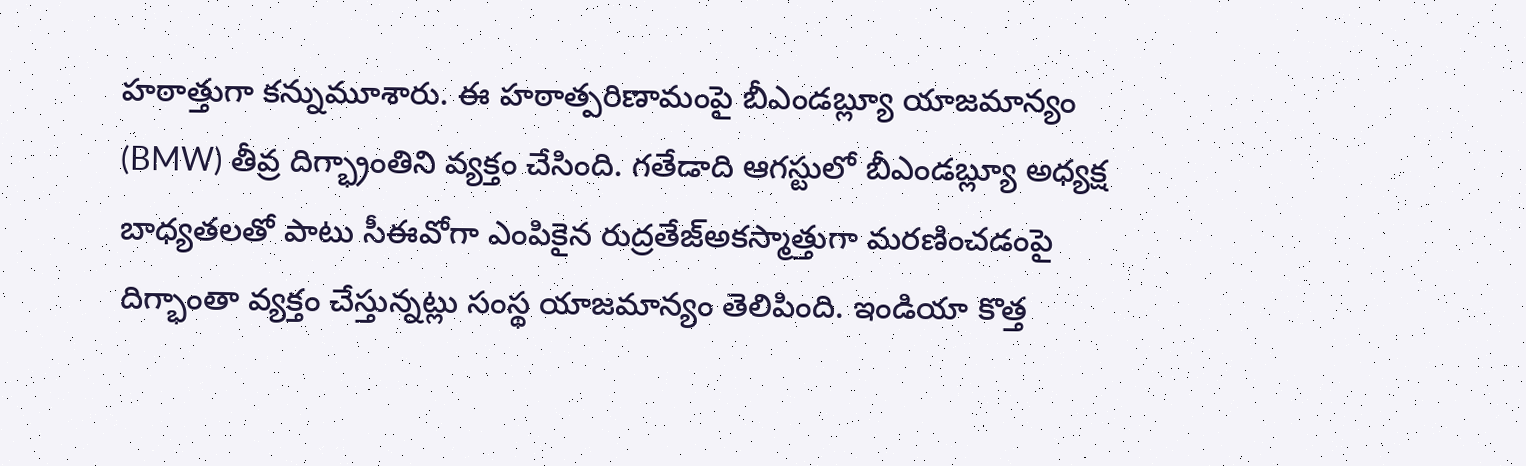హఠాత్తుగా కన్నుమూశారు. ఈ హఠాత్పరిణామంపై బీఎండబ్ల్యూ యాజమాన్యం (BMW) తీవ్ర దిగ్భ్రాంతిని వ్యక్తం చేసింది. గతేడాది ఆగస్టులో బీఎండబ్ల్యూ అధ్యక్ష బాధ్యతలతో పాటు సీఈవోగా ఎంపికైన రుద్రతేజ్అకస్మాత్తుగా మరణించడంపై దిగ్భాంతా వ్యక్తం చేస్తున్నట్లు సంస్థ యాజమాన్యం తెలిపింది. ఇండియా కొత్త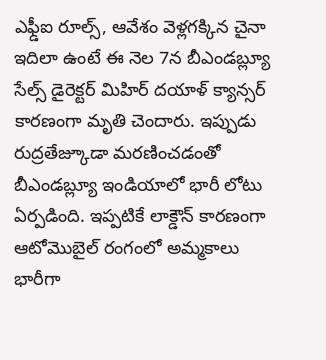ఎఫ్డీఐ రూల్స్, ఆవేశం వెళ్లగక్కిన చైనా
ఇదిలా ఉంటే ఈ నెల 7న బీఎండబ్ల్యూ సేల్స్ డైరెక్టర్ మిహిర్ దయాళ్ క్యాన్సర్ కారణంగా మృతి చెందారు. ఇప్పుడు రుద్రతేజ్కూడా మరణించడంతో బీఎండబ్ల్యూ ఇండియాలో భారీ లోటు ఏర్పడింది. ఇప్పటికే లాక్డౌన్ కారణంగా ఆటోమొబైల్ రంగంలో అమ్మకాలు భారీగా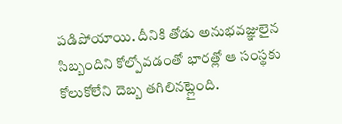పడిపోయాయి. దీనికి తోడు అనుభవజ్ఞులైన సిబ్బందిని కోల్పోవడంతో భారత్లో ఆ సంస్థకు కోలుకోలేని దెబ్బ తగిలినట్లైంది.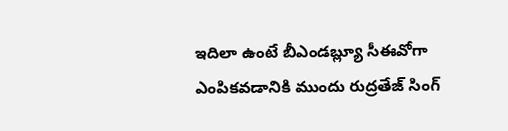ఇదిలా ఉంటే బీఎండబ్ల్యూ సీఈవోగా ఎంపికవడానికి ముందు రుద్రతేజ్ సింగ్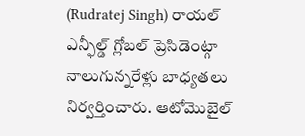(Rudratej Singh) రాయల్ ఎన్ఫీల్డ్ గ్లోబల్ ప్రెసిడెంట్గా నాలుగున్నరేళ్లు బాధ్యతలు నిర్వర్తించారు. ఆటోమొబైల్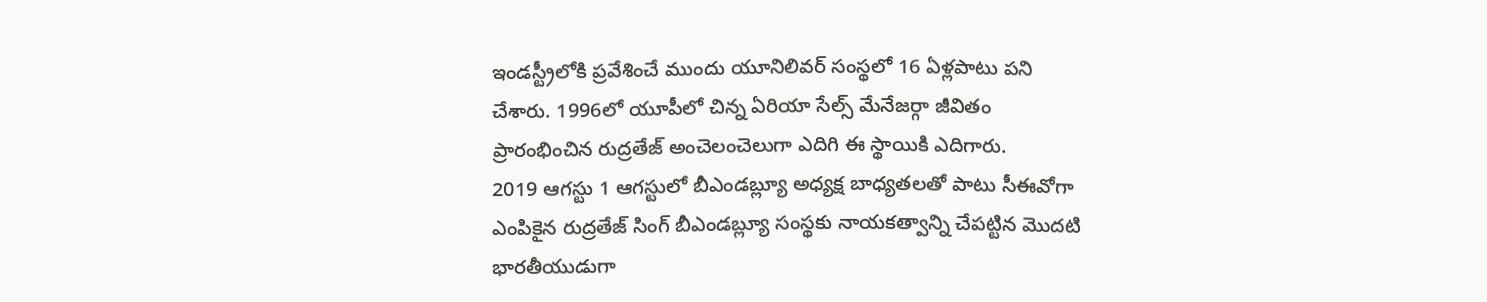ఇండస్ట్రీలోకి ప్రవేశించే ముందు యూనిలివర్ సంస్థలో 16 ఏళ్లపాటు పని చేశారు. 1996లో యూపీలో చిన్న ఏరియా సేల్స్ మేనేజర్గా జీవితం ప్రారంభించిన రుద్రతేజ్ అంచెలంచెలుగా ఎదిగి ఈ స్థాయికి ఎదిగారు.
2019 ఆగస్టు 1 ఆగస్టులో బీఎండబ్ల్యూ అధ్యక్ష బాధ్యతలతో పాటు సీఈవోగా ఎంపికైన రుద్రతేజ్ సింగ్ బీఎండబ్ల్యూ సంస్థకు నాయకత్వాన్ని చేపట్టిన మొదటి భారతీయుడుగా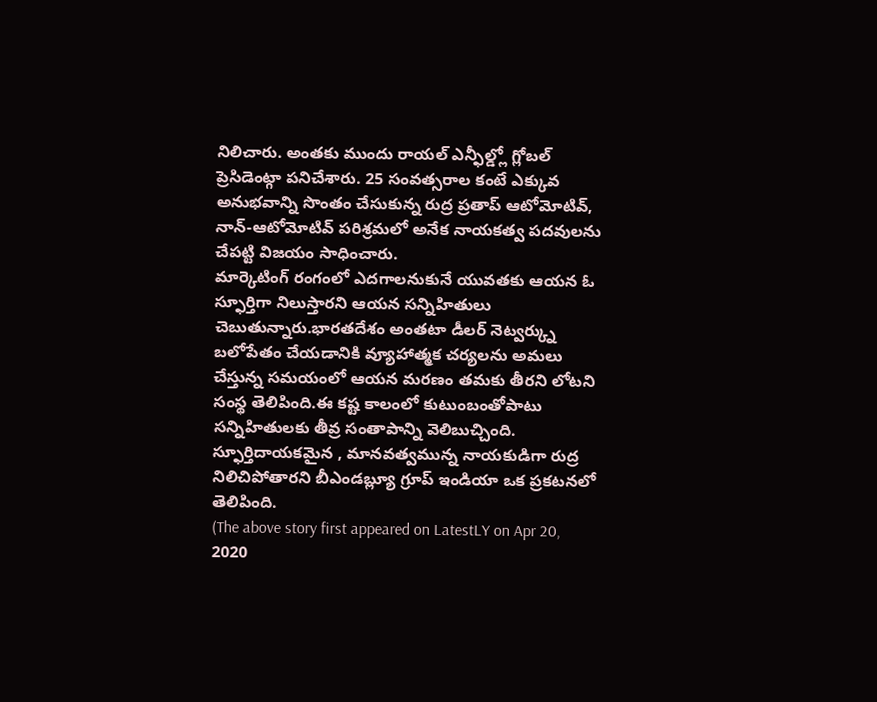నిలిచారు. అంతకు ముందు రాయల్ ఎన్ఫీల్డ్లో గ్లోబల్ ప్రెసిడెంట్గా పనిచేశారు. 25 సంవత్సరాల కంటే ఎక్కువ అనుభవాన్ని సొంతం చేసుకున్న రుద్ర ప్రతాప్ ఆటోమోటివ్, నాన్-ఆటోమోటివ్ పరిశ్రమలో అనేక నాయకత్వ పదవులను చేపట్టి విజయం సాధించారు.
మార్కెటింగ్ రంగంలో ఎదగాలనుకునే యువతకు ఆయన ఓ స్ఫూర్తిగా నిలుస్తారని ఆయన సన్నిహితులు చెబుతున్నారు.భారతదేశం అంతటా డీలర్ నెట్వర్క్ను బలోపేతం చేయడానికి వ్యూహాత్మక చర్యలను అమలు చేస్తున్న సమయంలో ఆయన మరణం తమకు తీరని లోటని సంస్థ తెలిపింది.ఈ కష్ట కాలంలో కుటుంబంతోపాటు సన్నిహితులకు తీవ్ర సంతాపాన్ని వెలిబుచ్చింది. స్ఫూర్తిదాయకమైన , మానవత్వమున్న నాయకుడిగా రుద్ర నిలిచిపోతారని బీఎండబ్ల్యూ గ్రూప్ ఇండియా ఒక ప్రకటనలో తెలిపింది.
(The above story first appeared on LatestLY on Apr 20, 2020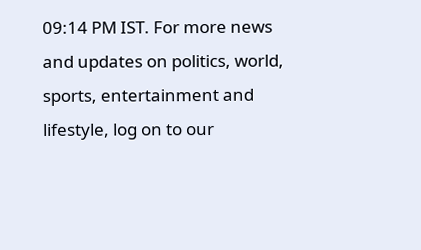09:14 PM IST. For more news and updates on politics, world, sports, entertainment and lifestyle, log on to our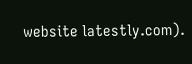website latestly.com).